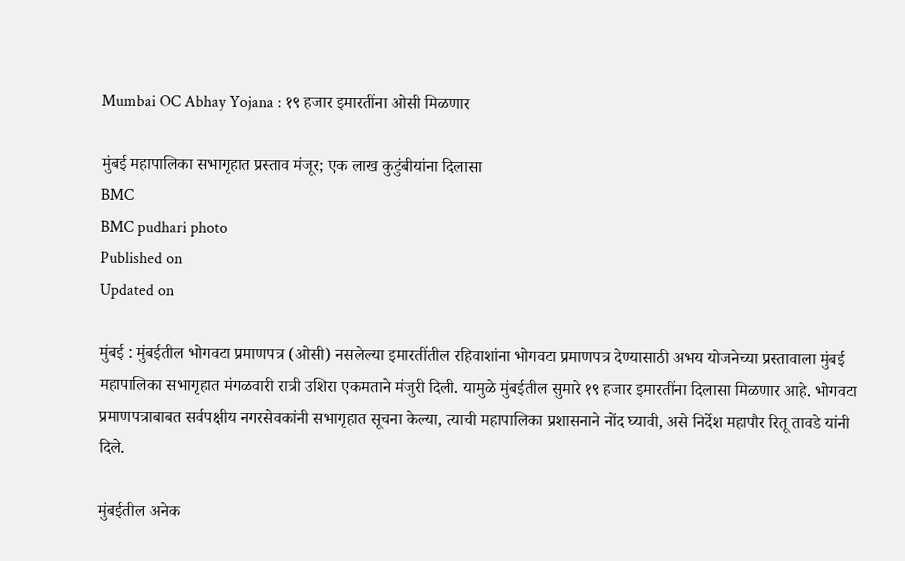Mumbai OC Abhay Yojana : १९ हजार इमारतींना ओसी मिळणार

मुंबई महापालिका सभागृहात प्रस्ताव मंजूर; एक लाख कुटुंबीयांना दिलासा
BMC
BMC pudhari photo
Published on
Updated on

मुंबई : मुंबईतील भोगवटा प्रमाणपत्र (ओसी) नसलेल्या इमारतींतील रहिवाशांना भोगवटा प्रमाणपत्र देण्यासाठी अभय योजनेच्या प्रस्तावाला मुंबई महापालिका सभागृहात मंगळवारी रात्री उशिरा एकमताने मंजुरी दिली. यामुळे मुंबईतील सुमारे १९ हजार इमारतींना दिलासा मिळणार आहे. भोगवटा प्रमाणपत्राबाबत सर्वपक्षीय नगरसेवकांनी सभागृहात सूचना केल्या, त्याची महापालिका प्रशासनाने नोंद घ्यावी, असे निर्देश महापौर रितू तावडे यांनी दिले.

मुंबईतील अनेक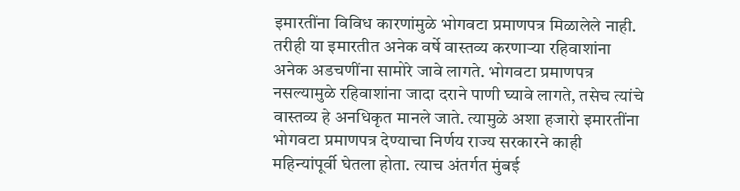इमारतींना विविध कारणांमुळे भोगवटा प्रमाणपत्र मिळालेले नाही. तरीही या इमारतीत अनेक वर्षे वास्तव्य करणाऱ्या रहिवाशांना अनेक अडचणींना सामोरे जावे लागते. भोगवटा प्रमाणपत्र नसल्यामुळे रहिवाशांना जादा दराने पाणी घ्यावे लागते, तसेच त्यांचे वास्तव्य हे अनधिकृत मानले जाते. त्यामुळे अशा हजारो इमारतींना भोगवटा प्रमाणपत्र देण्याचा निर्णय राज्य सरकारने काही महिन्यांपूर्वी घेतला होता. त्याच अंतर्गत मुंबई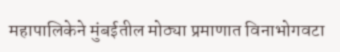महापालिकेने मुंबईतील मोठ्या प्रमाणात विनाभोगवटा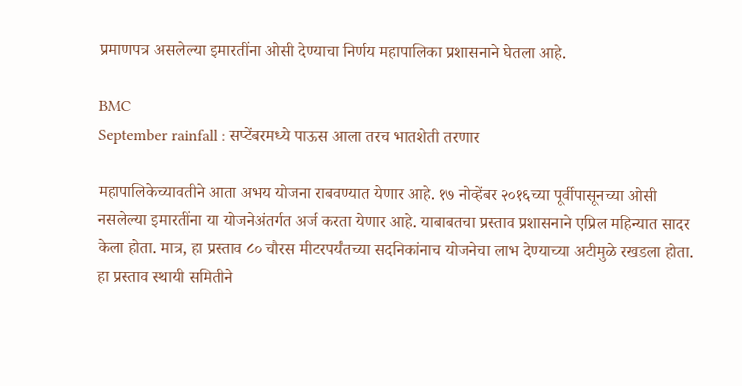प्रमाणपत्र असलेल्या इमारतींना ओसी देण्याचा निर्णय महापालिका प्रशासनाने घेतला आहे.

BMC
September rainfall : सप्टेंबरमध्‍ये पाऊस आला तरच भातशेती तरणार

महापालिकेच्यावतीने आता अभय योजना राबवण्यात येणार आहे. १७ नोव्हेंबर २०१६च्या पूर्वीपासूनच्या ओसी नसलेल्या इमारतींना या योजनेअंतर्गत अर्ज करता येणार आहे. याबाबतचा प्रस्ताव प्रशासनाने एप्रिल महिन्यात सादर केला होता. मात्र, हा प्रस्ताव ८० चौरस मीटरपर्यंतच्या सदनिकांनाच योजनेचा लाभ देण्याच्या अटीमुळे रखडला होता. हा प्रस्ताव स्थायी समितीने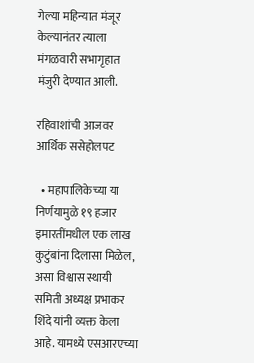गेल्या महिन्यात मंजूर केल्यानंतर त्याला मंगळवारी सभागृहात मंजुरी देण्यात आली.

रहिवाशांची आजवर आर्थिक ससेहोलपट

  • महापालिकेच्या या निर्णयामुळे १९ हजार इमारतींमधील एक लाख कुटुंबांना दिलासा मिळेल, असा विश्वास स्थायी समिती अध्यक्ष प्रभाकर शिंदे यांनी व्यक्त केला आहे. यामध्ये एसआरएच्या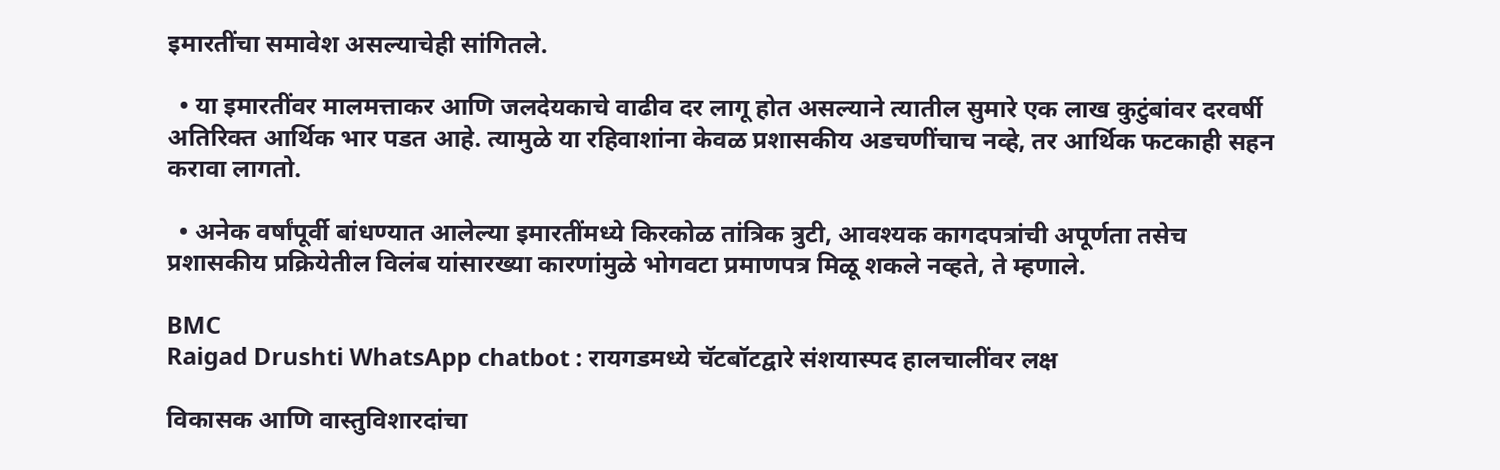इमारतींचा समावेश असल्याचेही सांगितले.

  • या इमारतींवर मालमत्ताकर आणि जलदेयकाचे वाढीव दर लागू होत असल्याने त्यातील सुमारे एक लाख कुटुंबांवर दरवर्षी अतिरिक्त आर्थिक भार पडत आहे. त्यामुळे या रहिवाशांना केवळ प्रशासकीय अडचणींचाच नव्हे, तर आर्थिक फटकाही सहन करावा लागतो.

  • अनेक वर्षांपूर्वी बांधण्यात आलेल्या इमारतींमध्ये किरकोळ तांत्रिक त्रुटी, आवश्यक कागदपत्रांची अपूर्णता तसेच प्रशासकीय प्रक्रियेतील विलंब यांसारख्या कारणांमुळे भोगवटा प्रमाणपत्र मिळू शकले नव्हते, ते म्हणाले.

BMC
Raigad Drushti WhatsApp chatbot : रायगडमध्ये चॅटबॉटद्वारे संशयास्पद हालचालींवर लक्ष

विकासक आणि वास्तुविशारदांचा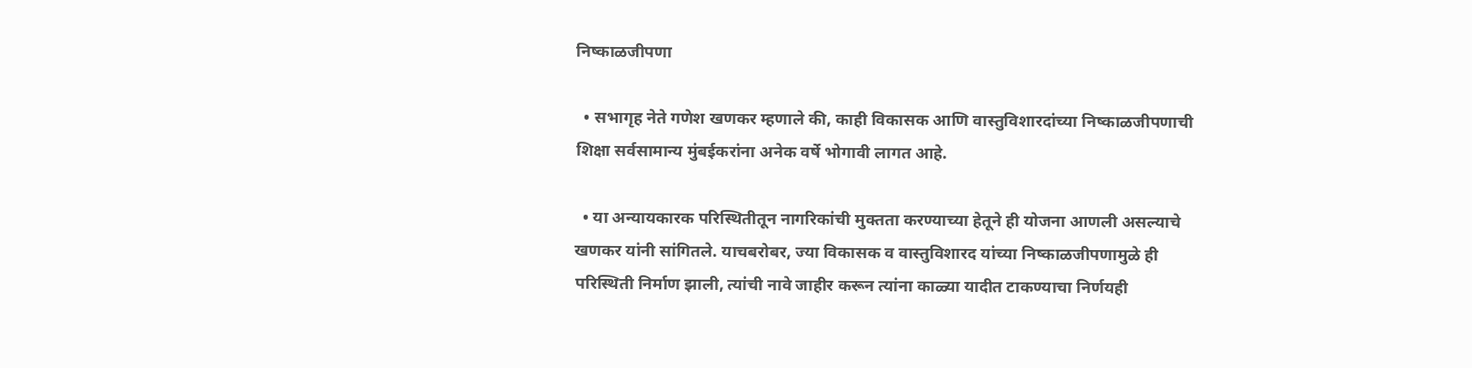निष्काळजीपणा

  • सभागृह नेते गणेश खणकर म्हणाले की, काही विकासक आणि वास्तुविशारदांच्या निष्काळजीपणाची शिक्षा सर्वसामान्य मुंबईकरांना अनेक वर्षे भोगावी लागत आहे.

  • या अन्यायकारक परिस्थितीतून नागरिकांची मुक्तता करण्याच्या हेतूने ही योजना आणली असल्याचे खणकर यांनी सांगितले. याचबरोबर, ज्या विकासक व वास्तुविशारद यांच्या निष्काळजीपणामुळे ही परिस्थिती निर्माण झाली, त्यांची नावे जाहीर करून त्यांना काळ्या यादीत टाकण्याचा निर्णयही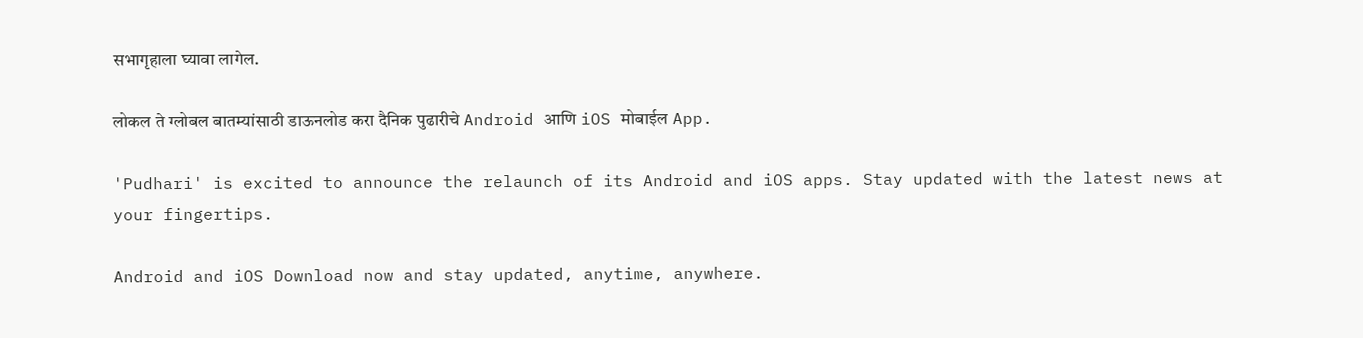सभागृहाला घ्यावा लागेल.

लोकल ते ग्लोबल बातम्यांसाठी डाऊनलोड करा दैनिक पुढारीचे Android आणि iOS मोबाईल App.

'Pudhari' is excited to announce the relaunch of its Android and iOS apps. Stay updated with the latest news at your fingertips.

Android and iOS Download now and stay updated, anytime, anywhere.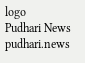logo
Pudhari News
pudhari.news